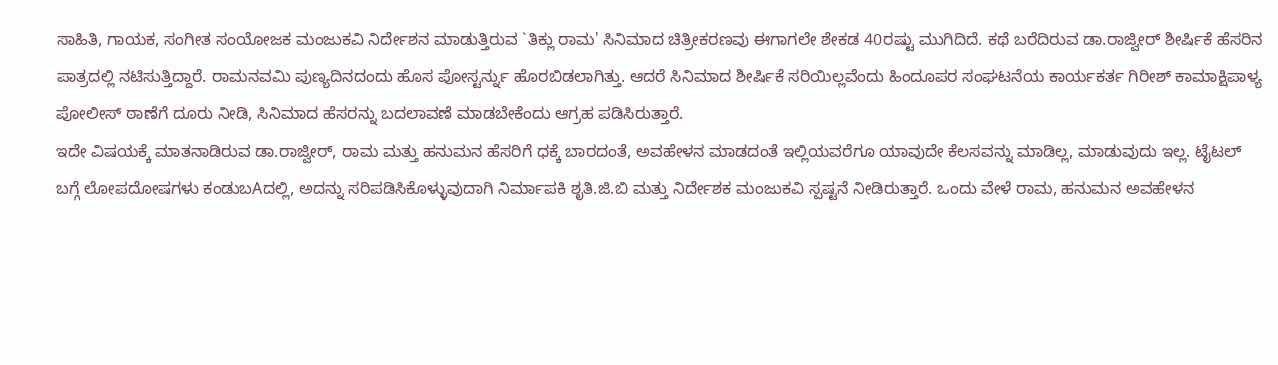ಸಾಹಿತಿ, ಗಾಯಕ, ಸಂಗೀತ ಸಂಯೋಜಕ ಮಂಜುಕವಿ ನಿರ್ದೇಶನ ಮಾಡುತ್ತಿರುವ `ತಿಕ್ಲು ರಾಮ' ಸಿನಿಮಾದ ಚಿತ್ರೀಕರಣವು ಈಗಾಗಲೇ ಶೇಕಡ 40ರಷ್ಟು ಮುಗಿದಿದೆ. ಕಥೆ ಬರೆದಿರುವ ಡಾ.ರಾಜ್ವೀರ್ ಶೀರ್ಷಿಕೆ ಹೆಸರಿನ ಪಾತ್ರದಲ್ಲಿ ನಟಿಸುತ್ತಿದ್ದಾರೆ. ರಾಮನವಮಿ ಪುಣ್ಯದಿನದಂದು ಹೊಸ ಪೋಸ್ಟರ್ನ್ನು ಹೊರಬಿಡಲಾಗಿತ್ತು. ಆದರೆ ಸಿನಿಮಾದ ಶೀರ್ಷಿಕೆ ಸರಿಯಿಲ್ಲವೆಂದು ಹಿಂದೂಪರ ಸಂಘಟನೆಯ ಕಾರ್ಯಕರ್ತ ಗಿರೀಶ್ ಕಾಮಾಕ್ಷಿಪಾಳ್ಯ ಪೋಲೀಸ್ ಠಾಣೆಗೆ ದೂರು ನೀಡಿ, ಸಿನಿಮಾದ ಹೆಸರನ್ನು ಬದಲಾವಣೆ ಮಾಡಬೇಕೆಂದು ಆಗ್ರಹ ಪಡಿಸಿರುತ್ತಾರೆ.
ಇದೇ ವಿಷಯಕ್ಕೆ ಮಾತನಾಡಿರುವ ಡಾ.ರಾಜ್ವೀರ್, ರಾಮ ಮತ್ತು ಹನುಮನ ಹೆಸರಿಗೆ ಧಕ್ಕೆ ಬಾರದಂತೆ, ಅವಹೇಳನ ಮಾಡದಂತೆ ಇಲ್ಲಿಯವರೆಗೂ ಯಾವುದೇ ಕೆಲಸವನ್ನು ಮಾಡಿಲ್ಲ, ಮಾಡುವುದು ಇಲ್ಲ. ಟೈಟಲ್ ಬಗ್ಗೆ ಲೋಪದೋಷಗಳು ಕಂಡುಬAದಲ್ಲಿ, ಅದನ್ನು ಸರಿಪಡಿಸಿಕೊಳ್ಳುವುದಾಗಿ ನಿರ್ಮಾಪಕಿ ಶೃತಿ.ಜಿ.ಬಿ ಮತ್ತು ನಿರ್ದೇಶಕ ಮಂಜುಕವಿ ಸ್ಪಷ್ಟನೆ ನೀಡಿರುತ್ತಾರೆ. ಒಂದು ವೇಳೆ ರಾಮ, ಹನುಮನ ಅವಹೇಳನ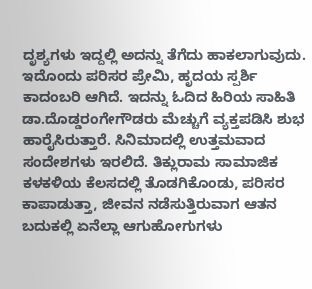ದೃಶ್ಯಗಳು ಇದ್ದಲ್ಲಿ ಅದನ್ನು ತೆಗೆದು ಹಾಕಲಾಗುವುದು.
ಇದೊಂದು ಪರಿಸರ ಪ್ರೇಮಿ, ಹೃದಯ ಸ್ಪರ್ಶಿ ಕಾದಂಬರಿ ಆಗಿದೆ. ಇದನ್ನು ಓದಿದ ಹಿರಿಯ ಸಾಹಿತಿ ಡಾ.ದೊಡ್ಡರಂಗೇಗೌಡರು ಮೆಚ್ಚುಗೆ ವ್ಯಕ್ತಪಡಿಸಿ ಶುಭ ಹಾರೈಸಿರುತ್ತಾರೆ. ಸಿನಿಮಾದಲ್ಲಿ ಉತ್ತಮವಾದ ಸಂದೇಶಗಳು ಇರಲಿದೆ. ತಿಕ್ಲುರಾಮ ಸಾಮಾಜಿಕ ಕಳಕಳಿಯ ಕೆಲಸದಲ್ಲಿ ತೊಡಗಿಕೊಂಡು, ಪರಿಸರ ಕಾಪಾಡುತ್ತಾ, ಜೀವನ ನಡೆಸುತ್ತಿರುವಾಗ ಆತನ ಬದುಕಲ್ಲಿ ಏನೆಲ್ಲಾ ಆಗುಹೋಗುಗಳು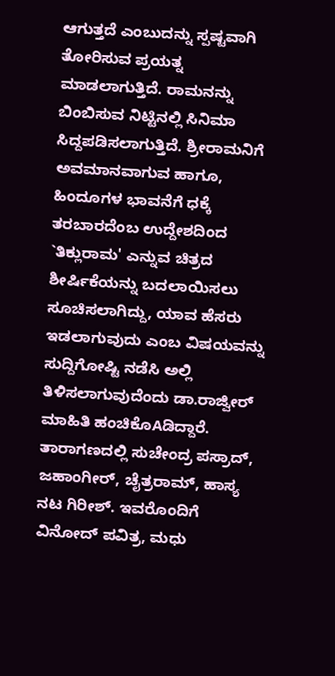ಆಗುತ್ತದೆ ಎಂಬುದನ್ನು ಸ್ಪಷ್ಟವಾಗಿ ತೋರಿಸುವ ಪ್ರಯತ್ನ ಮಾಡಲಾಗುತ್ತಿದೆ. ರಾಮನನ್ನು ಬಿಂಬಿಸುವ ನಿಟ್ಟಿನಲ್ಲಿ ಸಿನಿಮಾ ಸಿದ್ದಪಡಿಸಲಾಗುತ್ತಿದೆ. ಶ್ರೀರಾಮನಿಗೆ ಅವಮಾನವಾಗುವ ಹಾಗೂ, ಹಿಂದೂಗಳ ಭಾವನೆಗೆ ಧಕ್ಕೆ ತರಬಾರದೆಂಬ ಉದ್ದೇಶದಿಂದ `ತಿಕ್ಲುರಾಮ' ಎನ್ನುವ ಚಿತ್ರದ ಶೀರ್ಷಿಕೆಯನ್ನು ಬದಲಾಯಿಸಲು ಸೂಚಿಸಲಾಗಿದ್ದು, ಯಾವ ಹೆಸರು ಇಡಲಾಗುವುದು ಎಂಬ ವಿಷಯವನ್ನು ಸುದ್ದಿಗೋಷ್ಟಿ ನಡೆಸಿ ಅಲ್ಲಿ ತಿಳಿಸಲಾಗುವುದೆಂದು ಡಾ.ರಾಜ್ವೀರ್ ಮಾಹಿತಿ ಹಂಚಿಕೊAಡಿದ್ದಾರೆ.
ತಾರಾಗಣದಲ್ಲಿ ಸುಚೇಂದ್ರ ಪಸ್ರಾದ್, ಜಹಾಂಗೀರ್, ಚೈತ್ರರಾಮ್, ಹಾಸ್ಯ ನಟ ಗಿರೀಶ್. ಇವರೊಂದಿಗೆ ವಿನೋದ್ ಪವಿತ್ರ, ಮಧು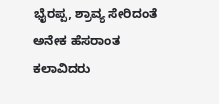ಭೈರಪ್ಪ, ಶ್ರಾವ್ಯ ಸೇರಿದಂತೆ ಅನೇಕ ಹೆಸರಾಂತ ಕಲಾವಿದರು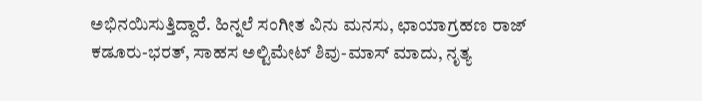ಅಭಿನಯಿಸುತ್ತಿದ್ದಾರೆ. ಹಿನ್ನಲೆ ಸಂಗೀತ ವಿನು ಮನಸು, ಛಾಯಾಗ್ರಹಣ ರಾಜ್ ಕಡೂರು-ಭರತ್, ಸಾಹಸ ಅಲ್ಟಿಮೇಟ್ ಶಿವು-ಮಾಸ್ ಮಾದು, ನೃತ್ಯ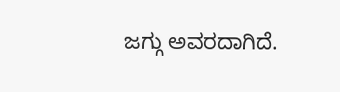ಜಗ್ಗು ಅವರದಾಗಿದೆ.